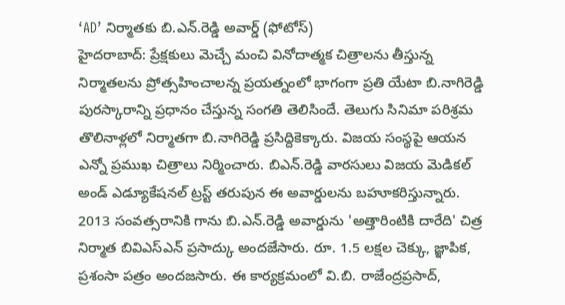‘AD’ నిర్మాతకు బి.ఎన్.రెడ్డి అవార్డ్ (ఫోటోస్)
హైదరాబాద్: ప్రేక్షకులు మెచ్చే మంచి వినోదాత్మక చిత్రాలను తీస్తున్న నిర్మాతలను ప్రోత్సహించాలన్న ప్రయత్నంలో భాగంగా ప్రతి యేటా బి.నాగిరెడ్డి పురస్కారాన్ని ప్రధానం చేస్తున్న సంగతి తెలిసిందే. తెలుగు సినిమా పరిశ్రమ తొలినాళ్లలో నిర్మాతగా బి.నాగిరెడ్డి ప్రసిద్దికెక్కారు. విజయ సంస్థపై ఆయన ఎన్నో ప్రముఖ చిత్రాలు నిర్మించారు. బిఎన్.రెడ్డి వారసులు విజయ మెడికల్ అండ్ ఎడ్యూకేషనల్ ట్రస్ట్ తరుపున ఈ అవార్డులను బహూకరిస్తున్నారు.
2013 సంవత్సరానికి గాను బి.ఎన్.రెడ్డి అవార్డును 'అత్తారింటికి దారేది' చిత్ర నిర్మాత బివిఎస్ఎన్ ప్రసాద్కు అందజేసారు. రూ. 1.5 లక్షల చెక్కు, జ్ఞాపిక, ప్రశంసా పత్రం అందజసారు. ఈ కార్యక్రమంలో వి.బి. రాజేంద్రప్రసాద్,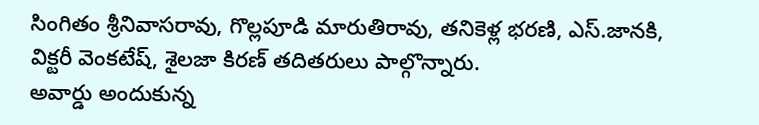సింగితం శ్రీనివాసరావు, గొల్లపూడి మారుతిరావు, తనికెళ్ల భరణి, ఎస్.జానకి, విక్టరీ వెంకటేష్, శైలజా కిరణ్ తదితరులు పాల్గొన్నారు.
అవార్డు అందుకున్న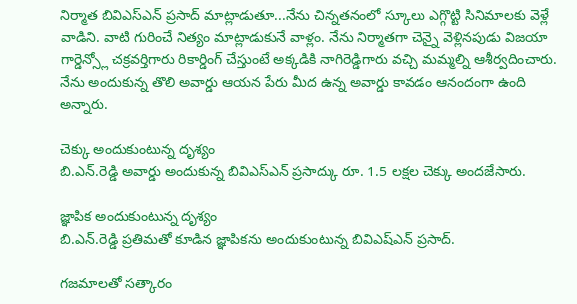నిర్మాత బివిఎస్ఎన్ ప్రసాద్ మాట్లాడుతూ...నేను చిన్నతనంలో స్కూలు ఎగ్గొట్టి సినిమాలకు వెళ్లే వాడిని. వాటి గురించే నిత్యం మాట్లాడుకునే వాళ్లం. నేను నిర్మాతగా చెన్నై వెళ్లినపుడు విజయా గార్డెన్స్లో చక్రవర్తిగారు రికార్డింగ్ చేస్తుంటే అక్కడికి నాగిరెడ్డిగారు వచ్చి మమ్మల్ని ఆశీర్వదించారు. నేను అందుకున్న తొలి అవార్డు ఆయన పేరు మీద ఉన్న అవార్డు కావడం ఆనందంగా ఉంది అన్నారు.

చెక్కు అందుకుంటున్న దృశ్యం
బి.ఎన్.రెడ్డి అవార్డు అందుకున్న బివిఎస్ఎన్ ప్రసాద్కు రూ. 1.5 లక్షల చెక్కు అందజేసారు.

జ్ఞాపిక అందుకుంటున్న దృశ్యం
బి.ఎన్.రెడ్డి ప్రతిమతో కూడిన జ్ఞాపికను అందుకుంటున్న బివిఎష్ఎన్ ప్రసాద్.

గజమాలతో సత్కారం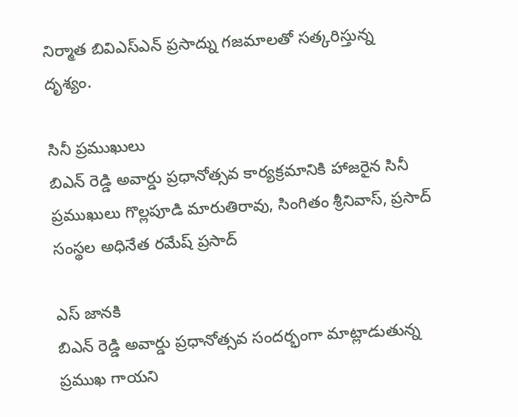నిర్మాత బివిఎస్ఎన్ ప్రసాద్ను గజమాలతో సత్కరిస్తున్న దృశ్యం.

సినీ ప్రముఖులు
బిఎన్ రెడ్డి అవార్డు ప్రధానోత్సవ కార్యక్రమానికి హాజరైన సినీ ప్రముఖులు గొల్లపూడి మారుతిరావు, సింగితం శ్రీనివాస్, ప్రసాద్ సంస్థల అధినేత రమేష్ ప్రసాద్

ఎస్ జానకి
బిఎన్ రెడ్డి అవార్డు ప్రధానోత్సవ సందర్భంగా మాట్లాడుతున్న ప్రముఖ గాయని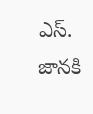ఎస్. జానకి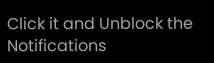Click it and Unblock the Notifications